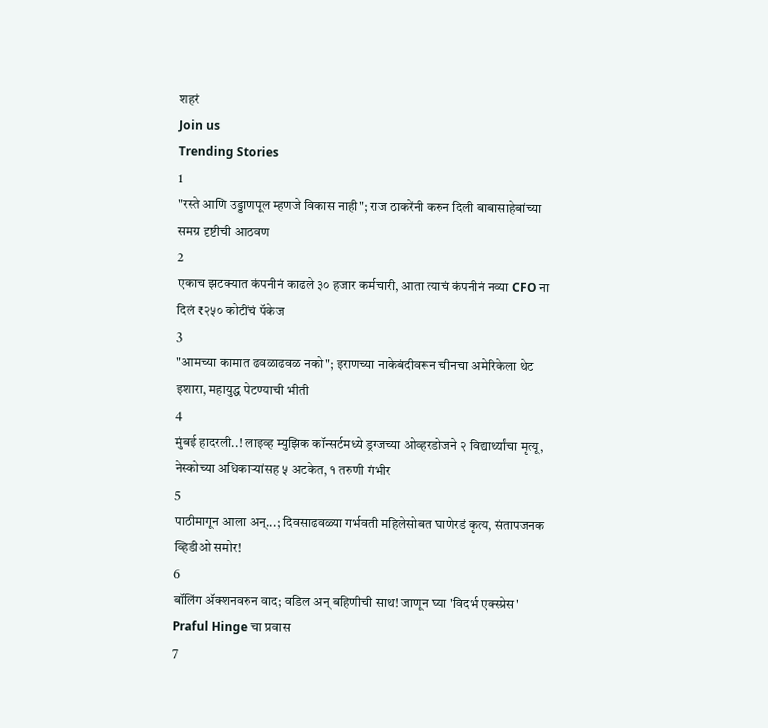शहरं
Join us
Trending Stories
1
"रस्ते आणि उड्डाणपूल म्हणजे विकास नाही"; राज ठाकरेंनी करुन दिली बाबासाहेबांच्या समग्र दृष्टीची आठवण
2
एकाच झटक्यात कंपनीनं काढले ३० हजार कर्मचारी, आता त्याचं कंपनीनं नव्या CFO ना दिलं ₹२५० कोटींचं पॅकेज
3
"आमच्या कामात ढवळाढवळ नको"; इराणच्या नाकेबंदीवरून चीनचा अमेरिकेला थेट इशारा, महायुद्ध पेटण्याची भीती
4
मुंबई हादरली..! लाइव्ह म्युझिक कॉन्सर्टमध्ये ड्रग्जच्या ओव्हरडोजने २ विद्यार्थ्यांचा मृत्यू, नेस्कोच्या अधिकाऱ्यांसह ५ अटकेत, १ तरुणी गंभीर
5
पाठीमागून आला अन्...; दिवसाढवळ्या गर्भवती महिलेसोबत घाणेरडं कृत्य, संतापजनक व्हिडीओ समोर!
6
बॉलिंग ॲक्शनवरुन वाद; वडिल अन् बहिणीची साथ! जाणून घ्या 'विदर्भ एक्स्प्रेस' Praful Hinge चा प्रवास
7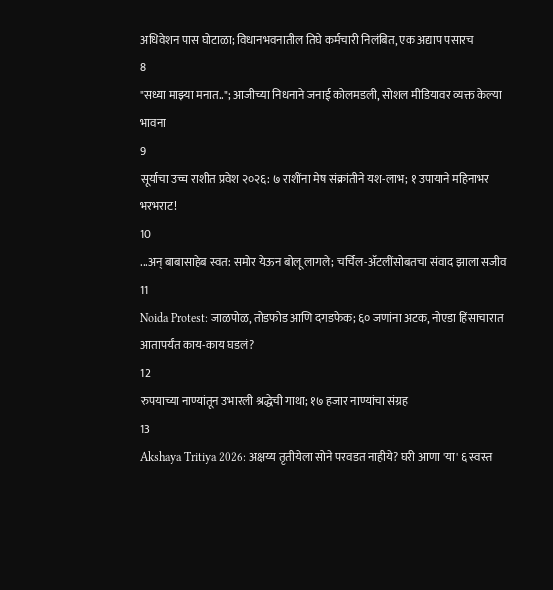अधिवेशन पास घोटाळा; विधानभवनातील तिघे कर्मचारी निलंबित, एक अद्याप पसारच
8
"सध्या माझ्या मनात.."; आजीच्या निधनाने जनाई कोलमडली, सोशल मीडियावर व्यक्त केल्या भावना
9
सूर्याचा उच्च राशीत प्रवेश २०२६: ७ राशींना मेष संक्रांतीने यश-लाभ; १ उपायाने महिनाभर भरभराट!
10
...अन् बाबासाहेब स्वत: समोर येऊन बोलू लागले; चर्चिल-ॲटलींसोबतचा संवाद झाला सजीव
11
Noida Protest: जाळपोळ, तोडफोड आणि दगडफेक; ६० जणांना अटक, नोएडा हिंसाचारात आतापर्यंत काय-काय घडलं?
12
रुपयाच्या नाण्यांतून उभारली श्रद्धेची गाथा; १७ हजार नाण्यांचा संग्रह
13
Akshaya Tritiya 2026: अक्षय्य तृतीयेला सोने परवडत नाहीये? घरी आणा 'या' ६ स्वस्त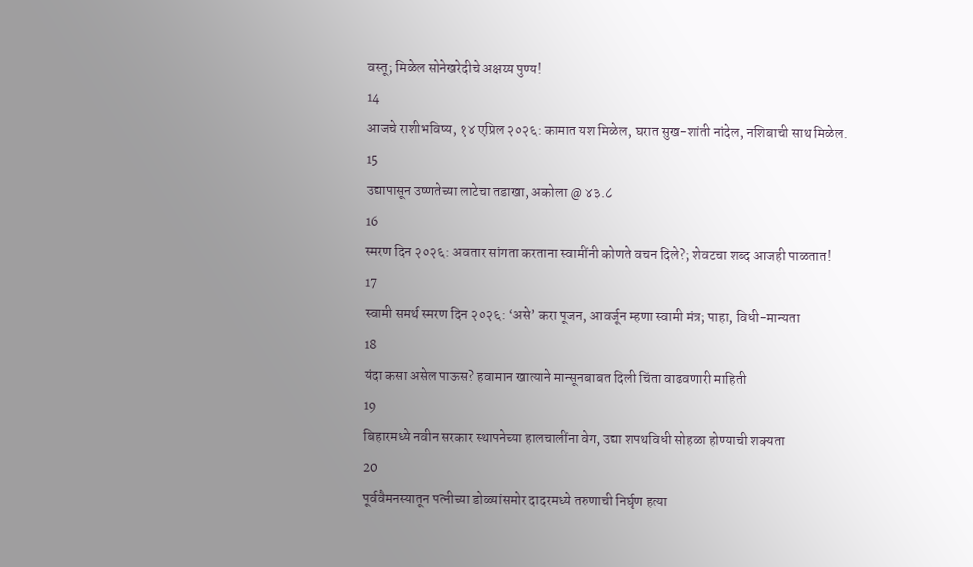वस्तू; मिळेल सोनेखरेदीचे अक्षय्य पुण्य!
14
आजचे राशीभविष्य, १४ एप्रिल २०२६: कामात यश मिळेल, घरात सुख-शांती नांदेल, नशिबाची साथ मिळेल.
15
उद्यापासून उष्णतेच्या लाटेचा तडाखा, अकोला @ ४३.८
16
स्मरण दिन २०२६: अवतार सांगता करताना स्वामींनी कोणते वचन दिले?; शेवटचा शब्द आजही पाळतात!
17
स्वामी समर्थ स्मरण दिन २०२६: ‘असे’ करा पूजन, आवर्जून म्हणा स्वामी मंत्र; पाहा, विधी-मान्यता
18
यंदा कसा असेल पाऊस? हवामान खात्याने मान्सूनबाबत दिली चिंता वाढवणारी माहिती
19
बिहारमध्ये नवीन सरकार स्थापनेच्या हालचालींना वेग, उद्या शपथविधी सोहळा होण्याची शक्यता
20
पूर्ववैमनस्यातून पत्नीच्या डोळ्यांसमोर दादरमध्ये तरुणाची निर्घृण हत्या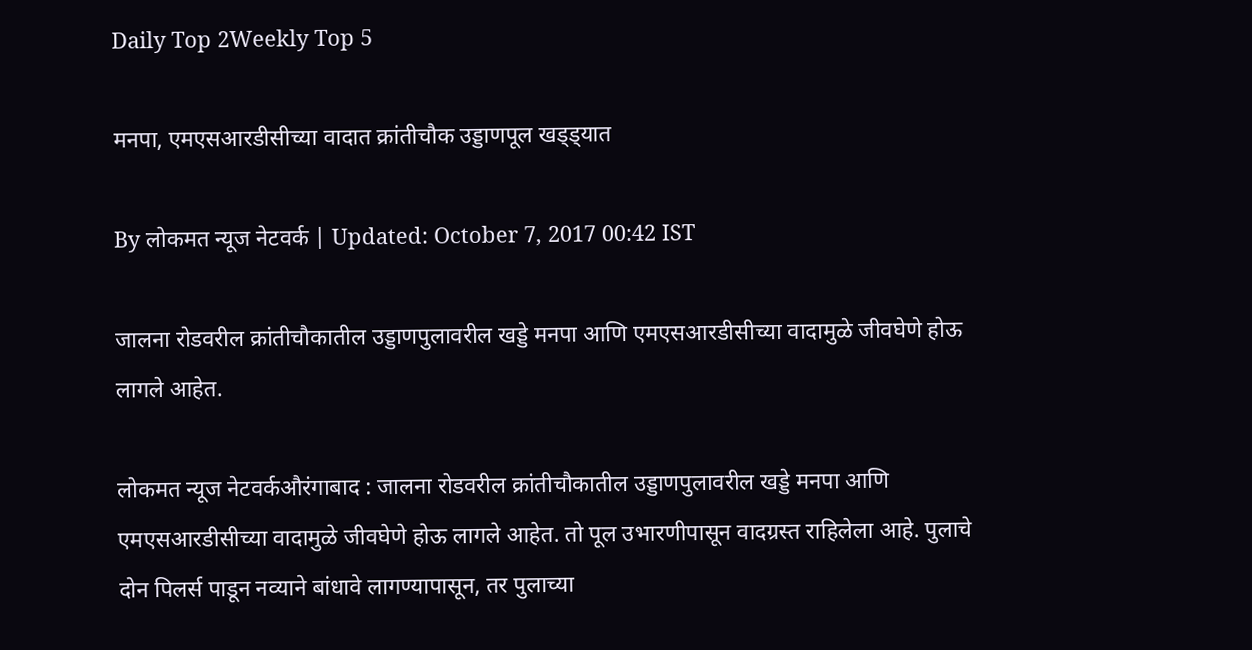Daily Top 2Weekly Top 5

मनपा, एमएसआरडीसीच्या वादात क्रांतीचौक उड्डाणपूल खड्ड्यात

By लोकमत न्यूज नेटवर्क | Updated: October 7, 2017 00:42 IST

जालना रोडवरील क्रांतीचौकातील उड्डाणपुलावरील खड्डे मनपा आणि एमएसआरडीसीच्या वादामुळे जीवघेणे होऊ लागले आहेत.

लोकमत न्यूज नेटवर्कऔरंगाबाद : जालना रोडवरील क्रांतीचौकातील उड्डाणपुलावरील खड्डे मनपा आणि एमएसआरडीसीच्या वादामुळे जीवघेणे होऊ लागले आहेत. तो पूल उभारणीपासून वादग्रस्त राहिलेला आहे. पुलाचे दोन पिलर्स पाडून नव्याने बांधावे लागण्यापासून, तर पुलाच्या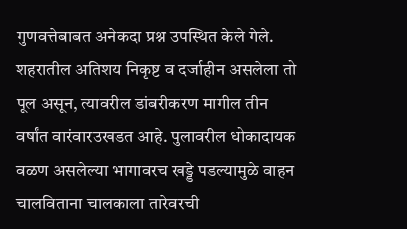गुणवत्तेबाबत अनेकदा प्रश्न उपस्थित केले गेले. शहरातील अतिशय निकृष्ट व दर्जाहीन असलेला तो पूल असून, त्यावरील डांबरीकरण मागील तीन वर्षांत वारंवारउखडत आहे. पुलावरील धोकादायक वळण असलेल्या भागावरच खड्डे पडल्यामुळे वाहन चालविताना चालकाला तारेवरची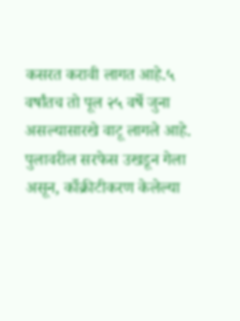कसरत करावी लागत आहे.५ वर्षांतच तो पूल २५ वर्षे जुना असल्यासारखे वाटू लागले आहे. पुलावरील सरफेस उखडून गेला असून, काँक्रीटीकरण केलेल्या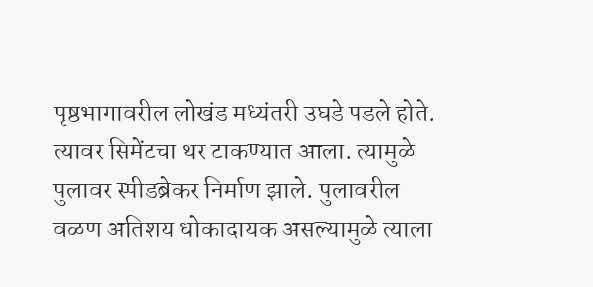पृष्ठभागावरील लोखंड मध्यंतरी उघडे पडले होते. त्यावर सिमेंटचा थर टाकण्यात आला. त्यामुळे पुलावर स्पीडब्रेकर निर्माण झाले. पुलावरील वळण अतिशय धोकादायक असल्यामुळे त्याला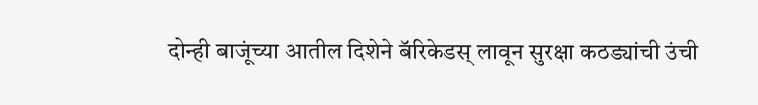दोन्ही बाजूंच्या आतील दिशेने बॅरिकेडस् लावून सुरक्षा कठड्यांची उंची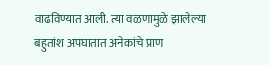वाढविण्यात आली. त्या वळणामुळे झालेल्या बहुतांश अपघातात अनेकांचे प्राण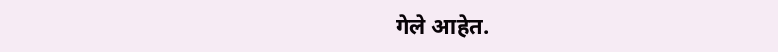गेले आहेत.